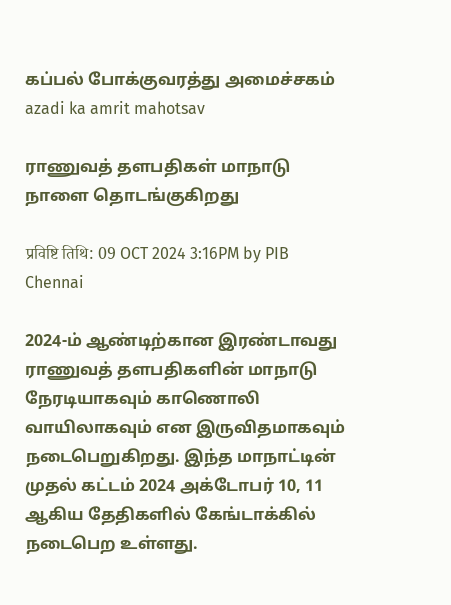கப்பல் போக்குவரத்து அமைச்சகம்
azadi ka amrit mahotsav

ராணுவத் தளபதிகள் மாநாடு நாளை தொடங்குகிறது

प्रविष्टि तिथि: 09 OCT 2024 3:16PM by PIB Chennai

2024-ம் ஆண்டிற்கான இரண்டாவது ராணுவத் தளபதிகளின் மாநாடு நேரடியாகவும் காணொலி வாயிலாகவும் என இருவிதமாகவும் நடைபெறுகிறது. இந்த மாநாட்டின் முதல் கட்டம் 2024 அக்டோபர் 10, 11 ஆகிய தேதிகளில் கேங்டாக்கில் நடைபெற உள்ளது.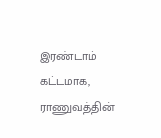இரண்டாம் கட்டமாக, ராணுவத்தின்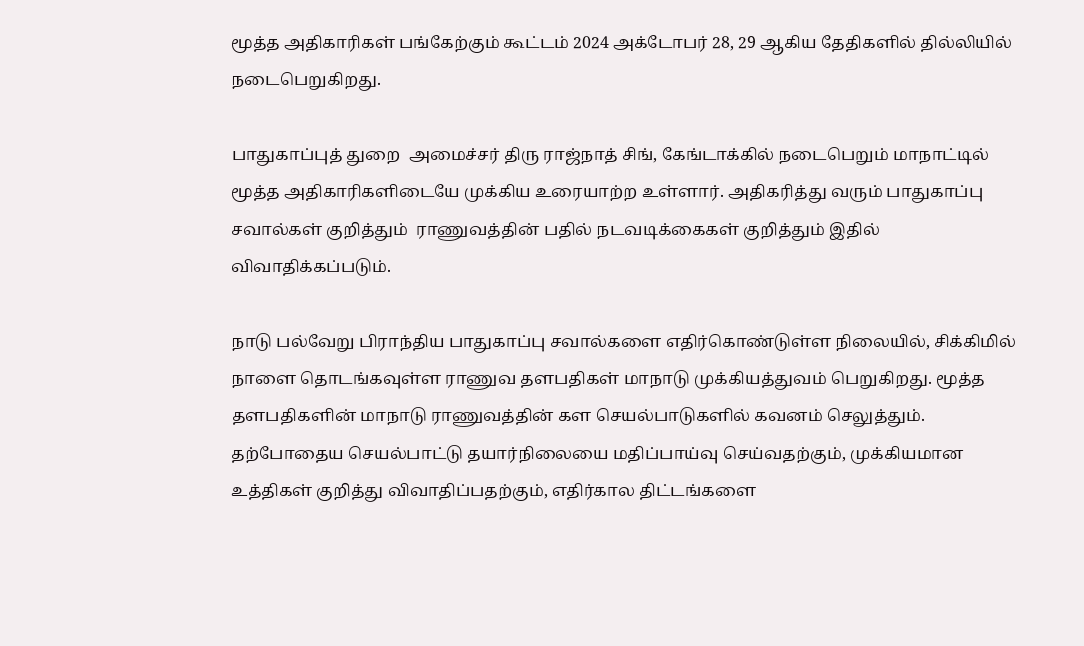மூத்த அதிகாரிகள் பங்கேற்கும் கூட்டம் 2024 அக்டோபர் 28, 29 ஆகிய தேதிகளில் தில்லியில் நடைபெறுகிறது.

பாதுகாப்புத் துறை  அமைச்சர் திரு ராஜ்நாத் சிங், கேங்டாக்கில் நடைபெறும் மாநாட்டில் மூத்த அதிகாரிகளிடையே முக்கிய உரையாற்ற உள்ளார். அதிகரித்து வரும் பாதுகாப்பு சவால்கள் குறித்தும்  ராணுவத்தின் பதில் நடவடிக்கைகள் குறித்தும் இதில் விவாதிக்கப்படும்.

நாடு பல்வேறு பிராந்திய பாதுகாப்பு சவால்களை எதிர்கொண்டுள்ள நிலையில், சிக்கிமில் நாளை தொடங்கவுள்ள ராணுவ தளபதிகள் மாநாடு முக்கியத்துவம் பெறுகிறது. மூத்த தளபதிகளின் மாநாடு ராணுவத்தின் கள செயல்பாடுகளில் கவனம் செலுத்தும். தற்போதைய செயல்பாட்டு தயார்நிலையை மதிப்பாய்வு செய்வதற்கும், முக்கியமான உத்திகள் குறித்து விவாதிப்பதற்கும், எதிர்கால திட்டங்களை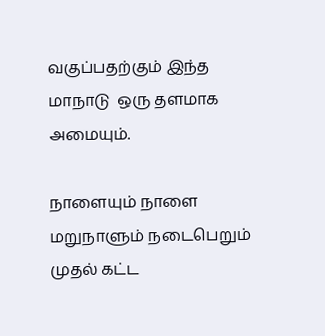வகுப்பதற்கும் இந்த மாநாடு  ஒரு தளமாக அமையும்.

நாளையும் நாளை மறுநாளும் நடைபெறும் முதல் கட்ட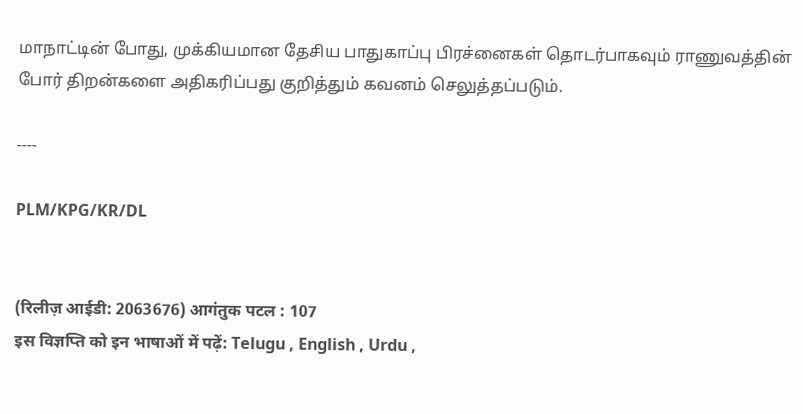மாநாட்டின் போது, முக்கியமான தேசிய பாதுகாப்பு பிரச்னைகள் தொடர்பாகவும் ராணுவத்தின் போர் திறன்களை அதிகரிப்பது குறித்தும் கவனம் செலுத்தப்படும்.

----

PLM/KPG/KR/DL


(रिलीज़ आईडी: 2063676) आगंतुक पटल : 107
इस विज्ञप्ति को इन भाषाओं में पढ़ें: Telugu , English , Urdu ,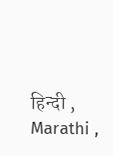हिन्दी , Marathi ,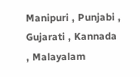Manipuri , Punjabi , Gujarati , Kannada , Malayalam